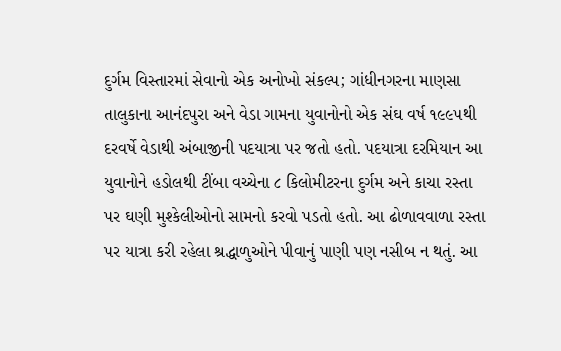દુર્ગમ વિસ્તારમાં સેવાનો એક અનોખો સંકલ્પ; ગાંધીનગરના માણસા તાલુકાના આનંદપુરા અને વેડા ગામના યુવાનોનો એક સંઘ વર્ષ ૧૯૯૫થી દરવર્ષે વેડાથી અંબાજીની પદયાત્રા પર જતો હતો. પદયાત્રા દરમિયાન આ યુવાનોને હડોલથી ટીંબા વચ્ચેના ૮ કિલોમીટરના દુર્ગમ અને કાચા રસ્તા પર ઘણી મુશ્કેલીઓનો સામનો કરવો પડતો હતો. આ ઢોળાવવાળા રસ્તા પર યાત્રા કરી રહેલા શ્રદ્ધાળુઓને પીવાનું પાણી પણ નસીબ ન થતું. આ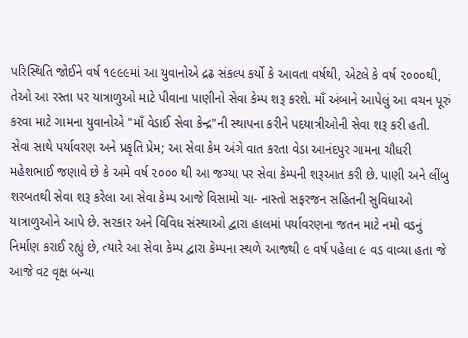પરિસ્થિતિ જોઈને વર્ષ ૧૯૯૯માં આ યુવાનોએ દ્રઢ સંકલ્પ કર્યો કે આવતા વર્ષથી, એટલે કે વર્ષ ૨૦૦૦થી, તેઓ આ રસ્તા પર યાત્રાળુઓ માટે પીવાના પાણીનો સેવા કેમ્પ શરૂ કરશે. માઁ અંબાને આપેલું આ વચન પૂરું કરવા માટે ગામના યુવાનોએ "માઁ વેડાઈ સેવા કેન્દ્ર"ની સ્થાપના કરીને પદયાત્રીઓની સેવા શરૂ કરી હતી.
સેવા સાથે પર્યાવરણ અને પ્રકૃતિ પ્રેમ; આ સેવા કેમ અંગે વાત કરતા વેડા આનંદપુર ગામના ચૌધરી મહેશભાઈ જણાવે છે કે અમે વર્ષ ૨૦૦૦ થી આ જગ્યા પર સેવા કેમ્પની શરૂઆત કરી છે. પાણી અને લીંબુ શરબતથી સેવા શરૂ કરેલા આ સેવા કેમ્પ આજે વિસામો ચા- નાસ્તો સફરજન સહિતની સુવિધાઓ યાત્રાળુઓને આપે છે. સરકાર અને વિવિધ સંસ્થાઓ દ્વારા હાલમાં પર્યાવરણના જતન માટે નમો વડનું નિર્માણ કરાઈ રહ્યું છે, ત્યારે આ સેવા કેમ્પ દ્વારા કેમ્પના સ્થળે આજથી ૯ વર્ષ પહેલા ૯ વડ વાવ્યા હતા જે આજે વટ વૃક્ષ બન્યા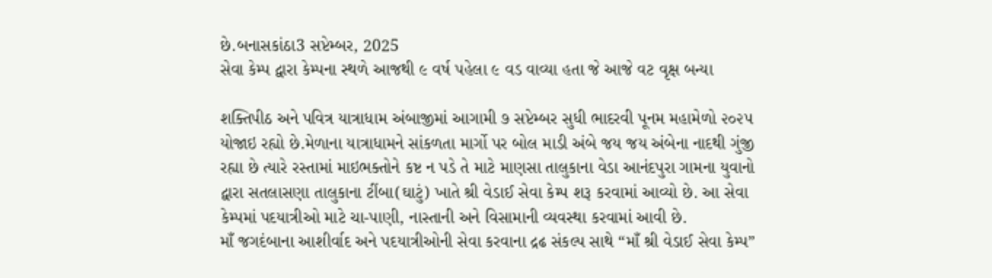છે.બનાસકાંઠા3 સપ્ટેમ્બર, 2025
સેવા કેમ્પ દ્વારા કેમ્પના સ્થળે આજથી ૯ વર્ષ પહેલા ૯ વડ વાવ્યા હતા જે આજે વટ વૃક્ષ બન્યા

શક્તિપીઠ અને પવિત્ર યાત્રાધામ અંબાજીમાં આગામી ૭ સપ્ટેમ્બર સુધી ભાદરવી પૂનમ મહામેળો ૨૦૨૫ યોજાઇ રહ્યો છે.મેળાના યાત્રાધામને સાંકળતા માર્ગો પર બોલ માડી અંબે જય જય અંબેના નાદથી ગુંજી રહ્યા છે ત્યારે રસ્તામાં માઇભક્તોને કષ્ટ ન પડે તે માટે માણસા તાલુકાના વેડા આનંદપુરા ગામના યુવાનો દ્વારા સતલાસણા તાલુકાના ટીંબા(ઘાટું) ખાતે શ્રી વેડાઈ સેવા કેમ્પ શરૂ કરવામાં આવ્યો છે. આ સેવા કેમ્પમાં પદયાત્રીઓ માટે ચા-પાણી, નાસ્તાની અને વિસામાની વ્યવસ્થા કરવામાં આવી છે.
માઁ જગદંબાના આશીર્વાદ અને પદયાત્રીઓની સેવા કરવાના દ્રઢ સંકલ્પ સાથે “માઁ શ્રી વેડાઈ સેવા કેમ્પ”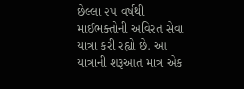છેલ્લા ૨૫ વર્ષથી માઈભક્તોની અવિરત સેવા યાત્રા કરી રહ્યો છે. આ યાત્રાની શરૂઆત માત્ર એક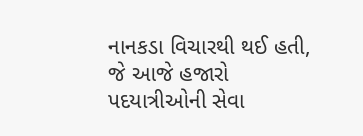નાનકડા વિચારથી થઈ હતી, જે આજે હજારો પદયાત્રીઓની સેવા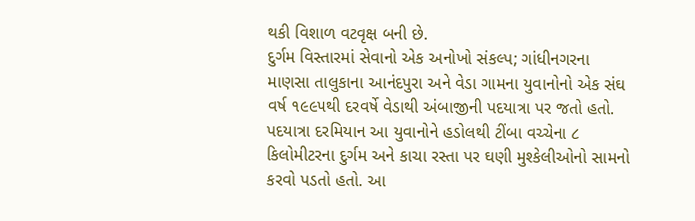થકી વિશાળ વટવૃક્ષ બની છે.
દુર્ગમ વિસ્તારમાં સેવાનો એક અનોખો સંકલ્પ; ગાંધીનગરના માણસા તાલુકાના આનંદપુરા અને વેડા ગામના યુવાનોનો એક સંઘ વર્ષ ૧૯૯૫થી દરવર્ષે વેડાથી અંબાજીની પદયાત્રા પર જતો હતો. પદયાત્રા દરમિયાન આ યુવાનોને હડોલથી ટીંબા વચ્ચેના ૮ કિલોમીટરના દુર્ગમ અને કાચા રસ્તા પર ઘણી મુશ્કેલીઓનો સામનો કરવો પડતો હતો. આ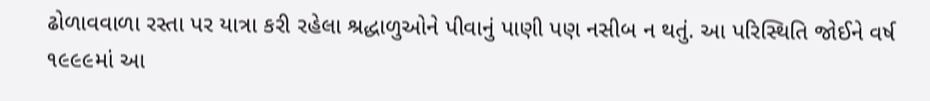ઢોળાવવાળા રસ્તા પર યાત્રા કરી રહેલા શ્રદ્ધાળુઓને પીવાનું પાણી પણ નસીબ ન થતું. આ પરિસ્થિતિ જોઈને વર્ષ ૧૯૯૯માં આ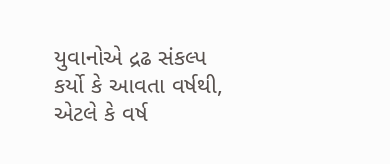યુવાનોએ દ્રઢ સંકલ્પ કર્યો કે આવતા વર્ષથી, એટલે કે વર્ષ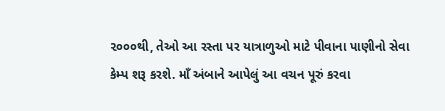૨૦૦૦થી, તેઓ આ રસ્તા પર યાત્રાળુઓ માટે પીવાના પાણીનો સેવા કેમ્પ શરૂ કરશે. માઁ અંબાને આપેલું આ વચન પૂરું કરવા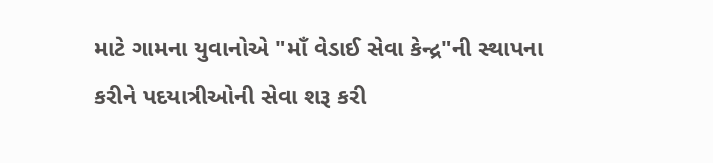માટે ગામના યુવાનોએ "માઁ વેડાઈ સેવા કેન્દ્ર"ની સ્થાપના કરીને પદયાત્રીઓની સેવા શરૂ કરી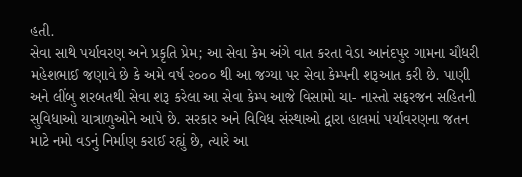હતી.
સેવા સાથે પર્યાવરણ અને પ્રકૃતિ પ્રેમ; આ સેવા કેમ અંગે વાત કરતા વેડા આનંદપુર ગામના ચૌધરી મહેશભાઈ જણાવે છે કે અમે વર્ષ ૨૦૦૦ થી આ જગ્યા પર સેવા કેમ્પની શરૂઆત કરી છે. પાણી અને લીંબુ શરબતથી સેવા શરૂ કરેલા આ સેવા કેમ્પ આજે વિસામો ચા- નાસ્તો સફરજન સહિતની સુવિધાઓ યાત્રાળુઓને આપે છે. સરકાર અને વિવિધ સંસ્થાઓ દ્વારા હાલમાં પર્યાવરણના જતન માટે નમો વડનું નિર્માણ કરાઈ રહ્યું છે, ત્યારે આ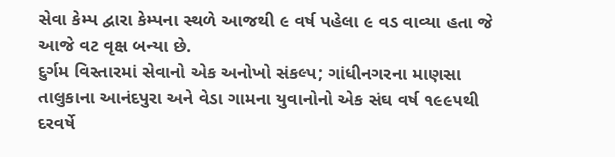સેવા કેમ્પ દ્વારા કેમ્પના સ્થળે આજથી ૯ વર્ષ પહેલા ૯ વડ વાવ્યા હતા જે આજે વટ વૃક્ષ બન્યા છે.
દુર્ગમ વિસ્તારમાં સેવાનો એક અનોખો સંકલ્પ; ગાંધીનગરના માણસા તાલુકાના આનંદપુરા અને વેડા ગામના યુવાનોનો એક સંઘ વર્ષ ૧૯૯૫થી દરવર્ષે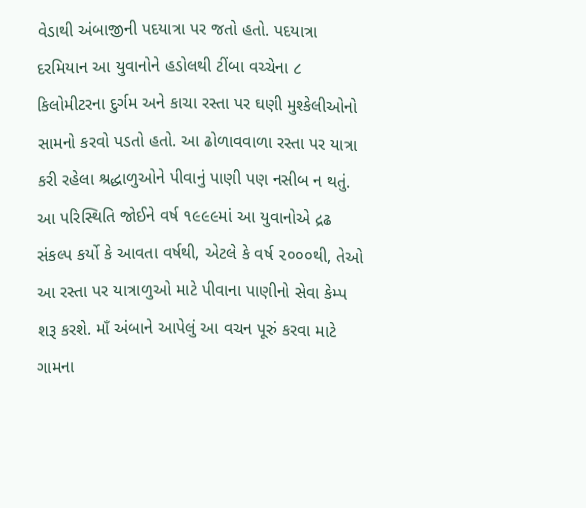વેડાથી અંબાજીની પદયાત્રા પર જતો હતો. પદયાત્રા દરમિયાન આ યુવાનોને હડોલથી ટીંબા વચ્ચેના ૮ કિલોમીટરના દુર્ગમ અને કાચા રસ્તા પર ઘણી મુશ્કેલીઓનો સામનો કરવો પડતો હતો. આ ઢોળાવવાળા રસ્તા પર યાત્રા કરી રહેલા શ્રદ્ધાળુઓને પીવાનું પાણી પણ નસીબ ન થતું. આ પરિસ્થિતિ જોઈને વર્ષ ૧૯૯૯માં આ યુવાનોએ દ્રઢ સંકલ્પ કર્યો કે આવતા વર્ષથી, એટલે કે વર્ષ ૨૦૦૦થી, તેઓ આ રસ્તા પર યાત્રાળુઓ માટે પીવાના પાણીનો સેવા કેમ્પ શરૂ કરશે. માઁ અંબાને આપેલું આ વચન પૂરું કરવા માટે ગામના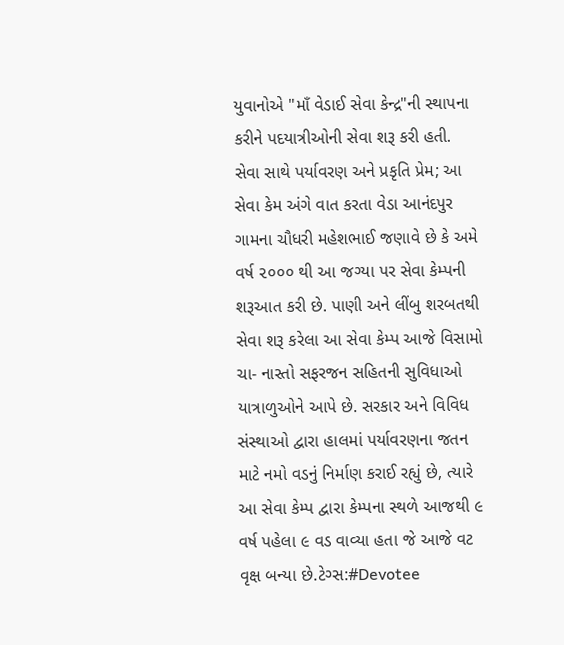યુવાનોએ "માઁ વેડાઈ સેવા કેન્દ્ર"ની સ્થાપના કરીને પદયાત્રીઓની સેવા શરૂ કરી હતી.
સેવા સાથે પર્યાવરણ અને પ્રકૃતિ પ્રેમ; આ સેવા કેમ અંગે વાત કરતા વેડા આનંદપુર ગામના ચૌધરી મહેશભાઈ જણાવે છે કે અમે વર્ષ ૨૦૦૦ થી આ જગ્યા પર સેવા કેમ્પની શરૂઆત કરી છે. પાણી અને લીંબુ શરબતથી સેવા શરૂ કરેલા આ સેવા કેમ્પ આજે વિસામો ચા- નાસ્તો સફરજન સહિતની સુવિધાઓ યાત્રાળુઓને આપે છે. સરકાર અને વિવિધ સંસ્થાઓ દ્વારા હાલમાં પર્યાવરણના જતન માટે નમો વડનું નિર્માણ કરાઈ રહ્યું છે, ત્યારે આ સેવા કેમ્પ દ્વારા કેમ્પના સ્થળે આજથી ૯ વર્ષ પહેલા ૯ વડ વાવ્યા હતા જે આજે વટ વૃક્ષ બન્યા છે.ટેગ્સ:#Devotee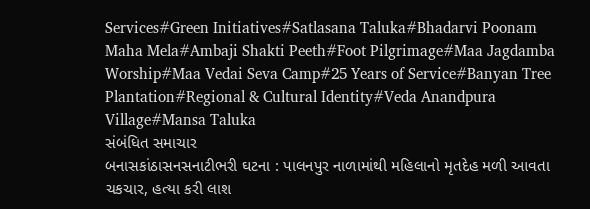Services#Green Initiatives#Satlasana Taluka#Bhadarvi Poonam Maha Mela#Ambaji Shakti Peeth#Foot Pilgrimage#Maa Jagdamba Worship#Maa Vedai Seva Camp#25 Years of Service#Banyan Tree Plantation#Regional & Cultural Identity#Veda Anandpura Village#Mansa Taluka
સંબંધિત સમાચાર
બનાસકાંઠાસનસનાટીભરી ઘટના : પાલનપુર નાળામાંથી મહિલાનો મૃતદેહ મળી આવતા ચકચાર, હત્યા કરી લાશ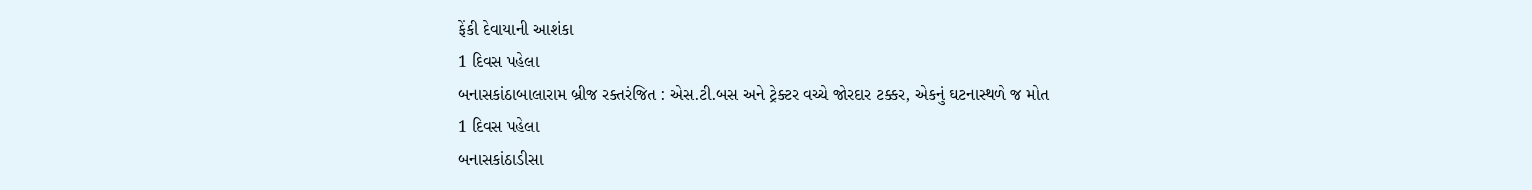ફેંકી દેવાયાની આશંકા
1 દિવસ પહેલા
બનાસકાંઠાબાલારામ બ્રીજ રક્તરંજિત : એસ.ટી.બસ અને ટ્રેક્ટર વચ્ચે જોરદાર ટક્કર, એકનું ઘટનાસ્થળે જ મોત
1 દિવસ પહેલા
બનાસકાંઠાડીસા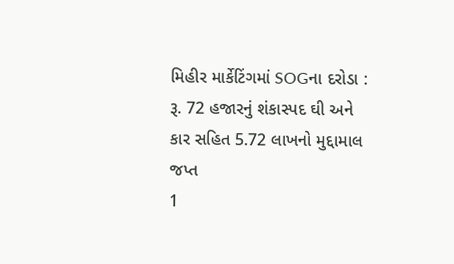મિહીર માર્કેટિંગમાં SOGના દરોડા : રૂ. 72 હજારનું શંકાસ્પદ ઘી અને કાર સહિત 5.72 લાખનો મુદ્દામાલ જપ્ત
1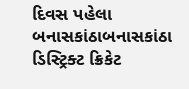દિવસ પહેલા
બનાસકાંઠાબનાસકાંઠા ડિસ્ટ્રિક્ટ ક્રિકેટ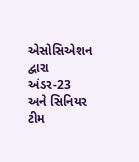એસોસિએશન દ્વારા અંડર-23 અને સિનિયર ટીમ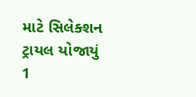માટે સિલેક્શન ટ્રાયલ યોજાયું
1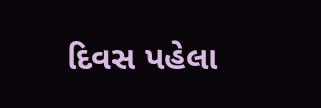દિવસ પહેલા